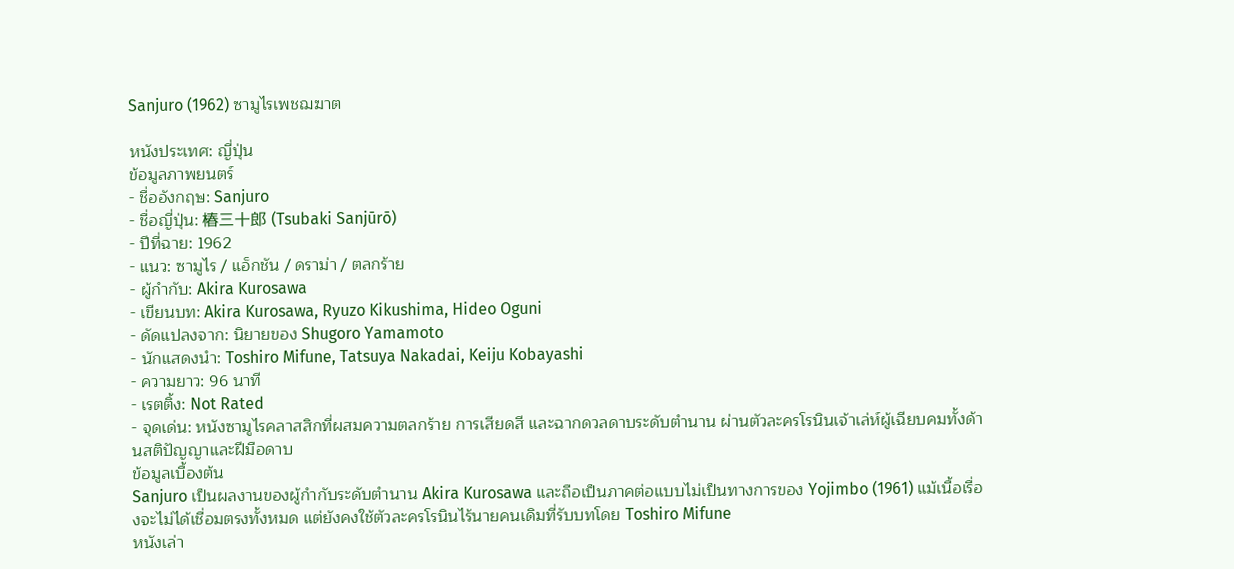Sanjuro (1962) ซามูไรเพชฌฆาต

หนังประเทศ: ญี่ปุ่น
ข้อมูลภาพยนตร์
- ชื่ออังกฤษ: Sanjuro
- ชื่อญี่ปุ่น: 椿三十郎 (Tsubaki Sanjūrō)
- ปีที่ฉาย: 1962
- แนว: ซามูไร / แอ็กชัน / ดราม่า / ตลกร้าย
- ผู้กำกับ: Akira Kurosawa
- เขียนบท: Akira Kurosawa, Ryuzo Kikushima, Hideo Oguni
- ดัดแปลงจาก: นิยายของ Shugoro Yamamoto
- นักแสดงนำ: Toshiro Mifune, Tatsuya Nakadai, Keiju Kobayashi
- ความยาว: 96 นาที
- เรตติ้ง: Not Rated
- จุดเด่น: หนังซามูไรคลาสสิกที่ผสมความตลกร้าย การเสียดสี และฉากดวลดาบระดับตำนาน ผ่านตัวละครโรนินเจ้าเล่ห์ผู้เฉียบคมทั้งด้านสติปัญญาและฝีมือดาบ
ข้อมูลเบื้องต้น
Sanjuro เป็นผลงานของผู้กำกับระดับตำนาน Akira Kurosawa และถือเป็นภาคต่อแบบไม่เป็นทางการของ Yojimbo (1961) แม้เนื้อเรื่องจะไม่ได้เชื่อมตรงทั้งหมด แต่ยังคงใช้ตัวละครโรนินไร้นายคนเดิมที่รับบทโดย Toshiro Mifune
หนังเล่า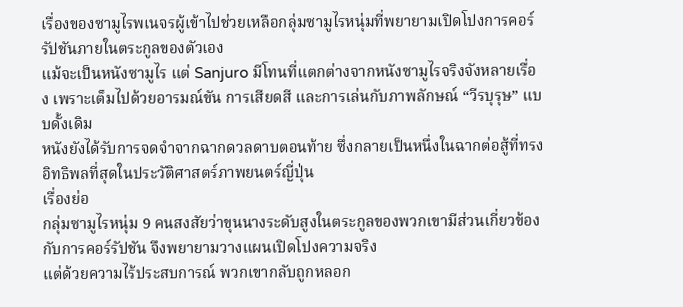เรื่องของซามูไรพเนจรผู้เข้าไปช่วยเหลือกลุ่มซามูไรหนุ่มที่พยายามเปิดโปงการคอร์รัปชันภายในตระกูลของตัวเอง
แม้จะเป็นหนังซามูไร แต่ Sanjuro มีโทนที่แตกต่างจากหนังซามูไรจริงจังหลายเรื่อง เพราะเต็มไปด้วยอารมณ์ขัน การเสียดสี และการเล่นกับภาพลักษณ์ “วีรบุรุษ” แบบดั้งเดิม
หนังยังได้รับการจดจำจากฉากดวลดาบตอนท้าย ซึ่งกลายเป็นหนึ่งในฉากต่อสู้ที่ทรงอิทธิพลที่สุดในประวัติศาสตร์ภาพยนตร์ญี่ปุ่น
เรื่องย่อ
กลุ่มซามูไรหนุ่ม 9 คนสงสัยว่าขุนนางระดับสูงในตระกูลของพวกเขามีส่วนเกี่ยวข้องกับการคอร์รัปชัน จึงพยายามวางแผนเปิดโปงความจริง
แต่ด้วยความไร้ประสบการณ์ พวกเขากลับถูกหลอก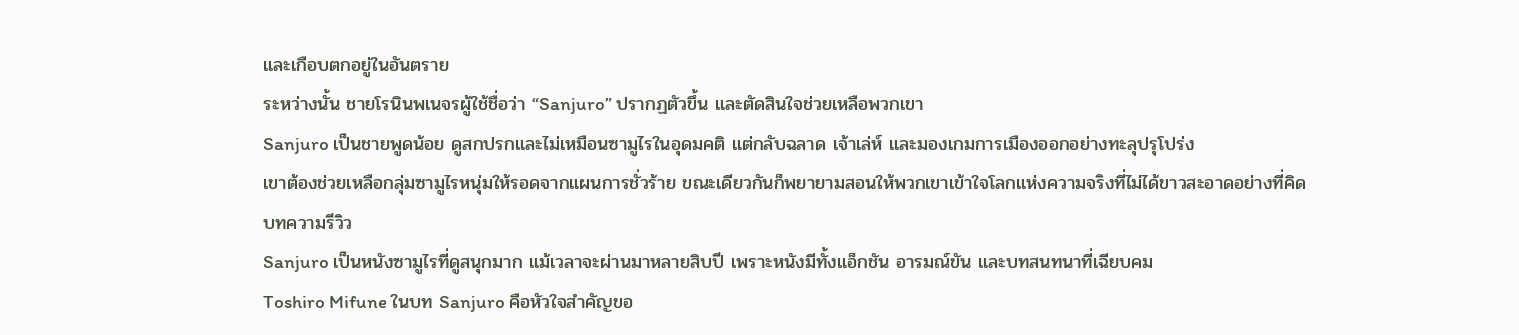และเกือบตกอยู่ในอันตราย
ระหว่างนั้น ชายโรนินพเนจรผู้ใช้ชื่อว่า “Sanjuro” ปรากฏตัวขึ้น และตัดสินใจช่วยเหลือพวกเขา
Sanjuro เป็นชายพูดน้อย ดูสกปรกและไม่เหมือนซามูไรในอุดมคติ แต่กลับฉลาด เจ้าเล่ห์ และมองเกมการเมืองออกอย่างทะลุปรุโปร่ง
เขาต้องช่วยเหลือกลุ่มซามูไรหนุ่มให้รอดจากแผนการชั่วร้าย ขณะเดียวกันก็พยายามสอนให้พวกเขาเข้าใจโลกแห่งความจริงที่ไม่ได้ขาวสะอาดอย่างที่คิด
บทความรีวิว
Sanjuro เป็นหนังซามูไรที่ดูสนุกมาก แม้เวลาจะผ่านมาหลายสิบปี เพราะหนังมีทั้งแอ็กชัน อารมณ์ขัน และบทสนทนาที่เฉียบคม
Toshiro Mifune ในบท Sanjuro คือหัวใจสำคัญขอ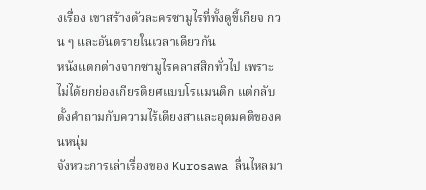งเรื่อง เขาสร้างตัวละครซามูไรที่ทั้งดูขี้เกียจ กวน ๆ และอันตรายในเวลาเดียวกัน
หนังแตกต่างจากซามูไรคลาสสิกทั่วไป เพราะไม่ได้ยกย่องเกียรติยศแบบโรแมนติก แต่กลับตั้งคำถามกับความไร้เดียงสาและอุดมคติของคนหนุ่ม
จังหวะการเล่าเรื่องของ Kurosawa ลื่นไหลมา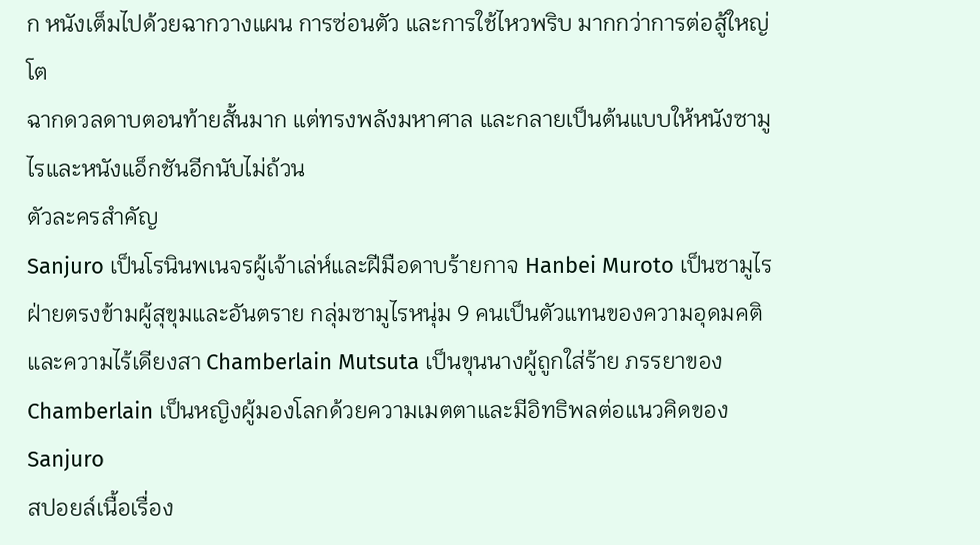ก หนังเต็มไปด้วยฉากวางแผน การซ่อนตัว และการใช้ไหวพริบ มากกว่าการต่อสู้ใหญ่โต
ฉากดวลดาบตอนท้ายสั้นมาก แต่ทรงพลังมหาศาล และกลายเป็นต้นแบบให้หนังซามูไรและหนังแอ็กชันอีกนับไม่ถ้วน
ตัวละครสำคัญ
Sanjuro เป็นโรนินพเนจรผู้เจ้าเล่ห์และฝีมือดาบร้ายกาจ Hanbei Muroto เป็นซามูไรฝ่ายตรงข้ามผู้สุขุมและอันตราย กลุ่มซามูไรหนุ่ม 9 คนเป็นตัวแทนของความอุดมคติและความไร้เดียงสา Chamberlain Mutsuta เป็นขุนนางผู้ถูกใส่ร้าย ภรรยาของ Chamberlain เป็นหญิงผู้มองโลกด้วยความเมตตาและมีอิทธิพลต่อแนวคิดของ Sanjuro
สปอยล์เนื้อเรื่อง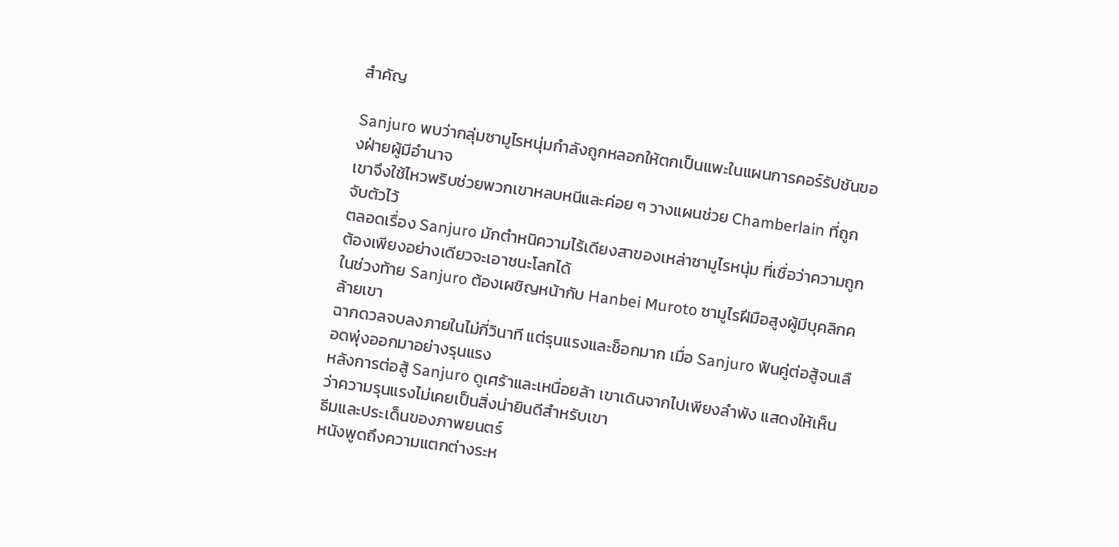สำคัญ

Sanjuro พบว่ากลุ่มซามูไรหนุ่มกำลังถูกหลอกให้ตกเป็นแพะในแผนการคอร์รัปชันของฝ่ายผู้มีอำนาจ
เขาจึงใช้ไหวพริบช่วยพวกเขาหลบหนีและค่อย ๆ วางแผนช่วย Chamberlain ที่ถูกจับตัวไว้
ตลอดเรื่อง Sanjuro มักตำหนิความไร้เดียงสาของเหล่าซามูไรหนุ่ม ที่เชื่อว่าความถูกต้องเพียงอย่างเดียวจะเอาชนะโลกได้
ในช่วงท้าย Sanjuro ต้องเผชิญหน้ากับ Hanbei Muroto ซามูไรฝีมือสูงผู้มีบุคลิกคล้ายเขา
ฉากดวลจบลงภายในไม่กี่วินาที แต่รุนแรงและช็อกมาก เมื่อ Sanjuro ฟันคู่ต่อสู้จนเลือดพุ่งออกมาอย่างรุนแรง
หลังการต่อสู้ Sanjuro ดูเศร้าและเหนื่อยล้า เขาเดินจากไปเพียงลำพัง แสดงให้เห็นว่าความรุนแรงไม่เคยเป็นสิ่งน่ายินดีสำหรับเขา
ธีมและประเด็นของภาพยนตร์
หนังพูดถึงความแตกต่างระห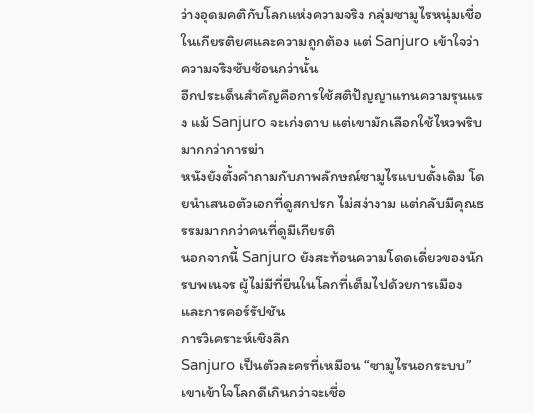ว่างอุดมคติกับโลกแห่งความจริง กลุ่มซามูไรหนุ่มเชื่อในเกียรติยศและความถูกต้อง แต่ Sanjuro เข้าใจว่าความจริงซับซ้อนกว่านั้น
อีกประเด็นสำคัญคือการใช้สติปัญญาแทนความรุนแรง แม้ Sanjuro จะเก่งดาบ แต่เขามักเลือกใช้ไหวพริบมากกว่าการฆ่า
หนังยังตั้งคำถามกับภาพลักษณ์ซามูไรแบบดั้งเดิม โดยนำเสนอตัวเอกที่ดูสกปรก ไม่สง่างาม แต่กลับมีคุณธรรมมากกว่าคนที่ดูมีเกียรติ
นอกจากนี้ Sanjuro ยังสะท้อนความโดดเดี่ยวของนักรบพเนจร ผู้ไม่มีที่ยืนในโลกที่เต็มไปด้วยการเมืองและการคอร์รัปชัน
การวิเคราะห์เชิงลึก
Sanjuro เป็นตัวละครที่เหมือน “ซามูไรนอกระบบ” เขาเข้าใจโลกดีเกินกว่าจะเชื่อ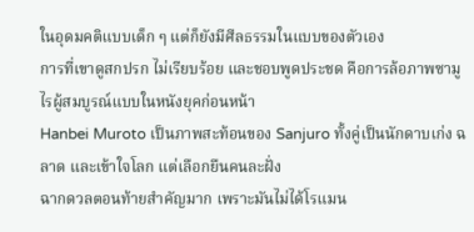ในอุดมคติแบบเด็ก ๆ แต่ก็ยังมีศีลธรรมในแบบของตัวเอง
การที่เขาดูสกปรก ไม่เรียบร้อย และชอบพูดประชด คือการล้อภาพซามูไรผู้สมบูรณ์แบบในหนังยุคก่อนหน้า
Hanbei Muroto เป็นภาพสะท้อนของ Sanjuro ทั้งคู่เป็นนักดาบเก่ง ฉลาด และเข้าใจโลก แต่เลือกยืนคนละฝั่ง
ฉากดวลตอนท้ายสำคัญมาก เพราะมันไม่ได้โรแมน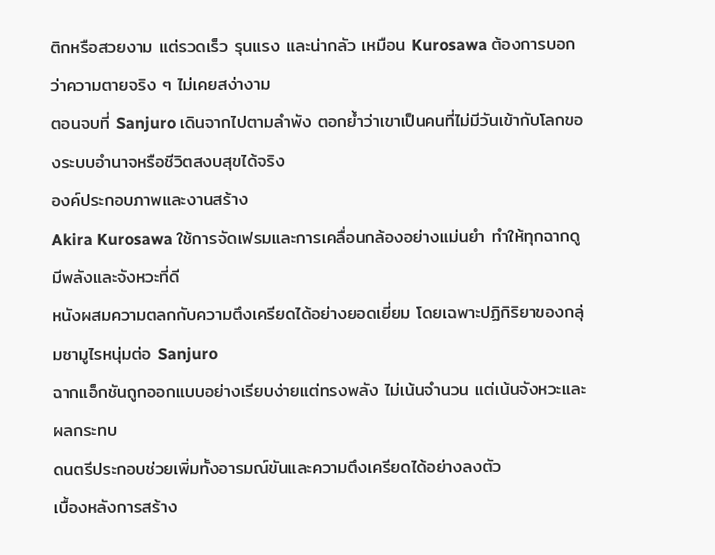ติกหรือสวยงาม แต่รวดเร็ว รุนแรง และน่ากลัว เหมือน Kurosawa ต้องการบอกว่าความตายจริง ๆ ไม่เคยสง่างาม
ตอนจบที่ Sanjuro เดินจากไปตามลำพัง ตอกย้ำว่าเขาเป็นคนที่ไม่มีวันเข้ากับโลกของระบบอำนาจหรือชีวิตสงบสุขได้จริง
องค์ประกอบภาพและงานสร้าง
Akira Kurosawa ใช้การจัดเฟรมและการเคลื่อนกล้องอย่างแม่นยำ ทำให้ทุกฉากดูมีพลังและจังหวะที่ดี
หนังผสมความตลกกับความตึงเครียดได้อย่างยอดเยี่ยม โดยเฉพาะปฏิกิริยาของกลุ่มซามูไรหนุ่มต่อ Sanjuro
ฉากแอ็กชันถูกออกแบบอย่างเรียบง่ายแต่ทรงพลัง ไม่เน้นจำนวน แต่เน้นจังหวะและผลกระทบ
ดนตรีประกอบช่วยเพิ่มทั้งอารมณ์ขันและความตึงเครียดได้อย่างลงตัว
เบื้องหลังการสร้าง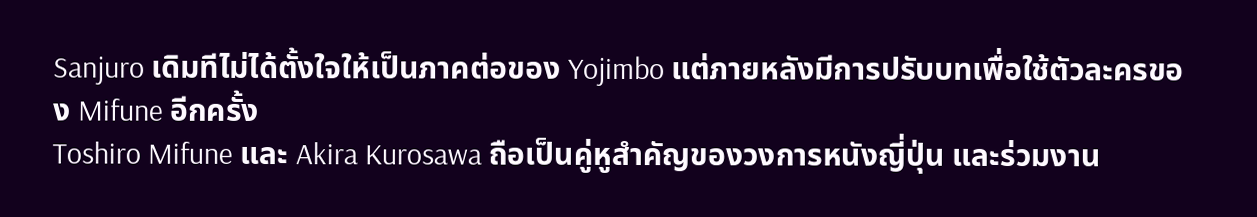Sanjuro เดิมทีไม่ได้ตั้งใจให้เป็นภาคต่อของ Yojimbo แต่ภายหลังมีการปรับบทเพื่อใช้ตัวละครของ Mifune อีกครั้ง
Toshiro Mifune และ Akira Kurosawa ถือเป็นคู่หูสำคัญของวงการหนังญี่ปุ่น และร่วมงาน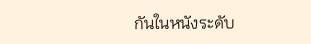กันในหนังระดับ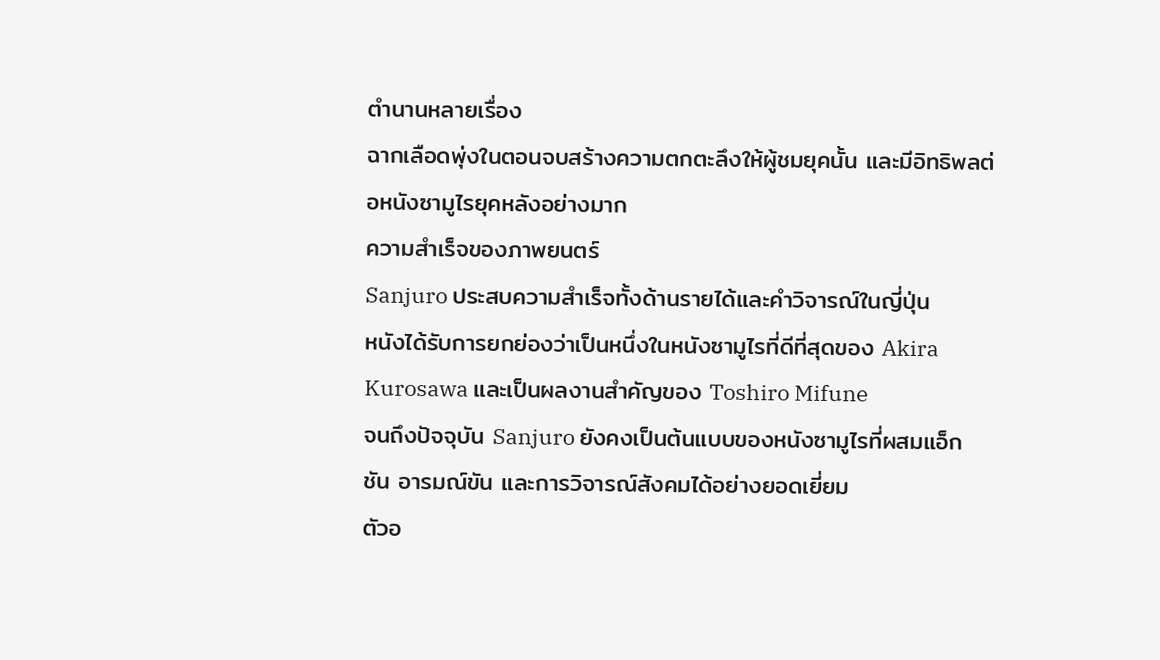ตำนานหลายเรื่อง
ฉากเลือดพุ่งในตอนจบสร้างความตกตะลึงให้ผู้ชมยุคนั้น และมีอิทธิพลต่อหนังซามูไรยุคหลังอย่างมาก
ความสำเร็จของภาพยนตร์
Sanjuro ประสบความสำเร็จทั้งด้านรายได้และคำวิจารณ์ในญี่ปุ่น
หนังได้รับการยกย่องว่าเป็นหนึ่งในหนังซามูไรที่ดีที่สุดของ Akira Kurosawa และเป็นผลงานสำคัญของ Toshiro Mifune
จนถึงปัจจุบัน Sanjuro ยังคงเป็นต้นแบบของหนังซามูไรที่ผสมแอ็กชัน อารมณ์ขัน และการวิจารณ์สังคมได้อย่างยอดเยี่ยม
ตัวอ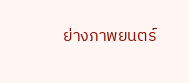ย่างภาพยนตร์